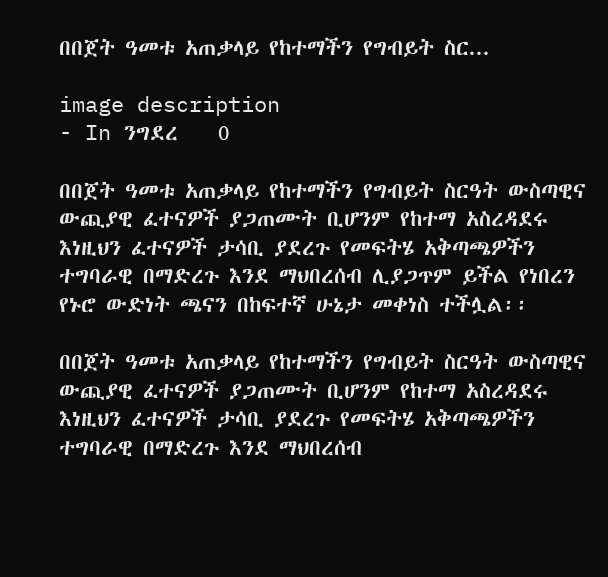በበጀት ዓመቱ አጠቃላይ የከተማችን የግብይት ስር...

image description
- In ንግደረ    0

በበጀት ዓመቱ አጠቃላይ የከተማችን የግብይት ስርዓት ውስጣዊና ውጪያዊ ፈተናዎች ያጋጠሙት ቢሆንም የከተማ አስረዳደሩ እነዚህን ፈተናዎች ታሳቢ ያደረጉ የመፍትሄ አቅጣጫዎችን ተግባራዊ በማድረጉ እንደ ማህበረሰብ ሊያጋጥም ይችል የነበረን የኑሮ ውድነት ጫናን በከፍተኛ ሁኔታ መቀነስ ተችሏል፡፡

በበጀት ዓመቱ አጠቃላይ የከተማችን የግብይት ስርዓት ውስጣዊና ውጪያዊ ፈተናዎች ያጋጠሙት ቢሆንም የከተማ አስረዳደሩ እነዚህን ፈተናዎች ታሳቢ ያደረጉ የመፍትሄ አቅጣጫዎችን ተግባራዊ በማድረጉ እንደ ማህበረሰብ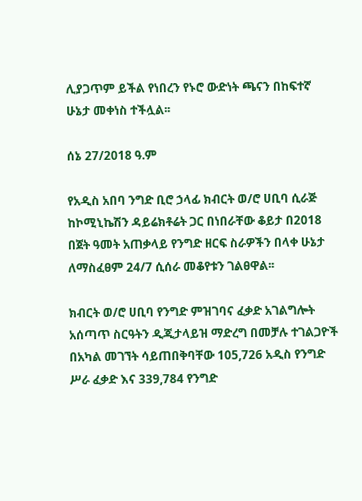ሊያጋጥም ይችል የነበረን የኑሮ ውድነት ጫናን በከፍተኛ ሁኔታ መቀነስ ተችሏል፡፡

ሰኔ 27/2018 ዓ.ም

የአዲስ አበባ ንግድ ቢሮ ኃላፊ ክብርት ወ/ሮ ሀቢባ ሲራጅ ከኮሚኒኬሽን ዳይሬክቶሬት ጋር በነበራቸው ቆይታ በ2018 በጀት ዓመት አጠቃላይ የንግድ ዘርፍ ስራዎችን በላቀ ሁኔታ ለማስፈፀም 24/7 ሲሰራ መቆየቱን ገልፀዋል፡፡

ክብርት ወ/ሮ ሀቢባ የንግድ ምዝገባና ፈቃድ አገልግሎት አሰጣጥ ስርዓትን ዲጂታላይዝ ማድረግ በመቻሉ ተገልጋዮች በአካል መገኘት ሳይጠበቅባቸው 105,726 አዲስ የንግድ ሥራ ፈቃድ እና 339,784 የንግድ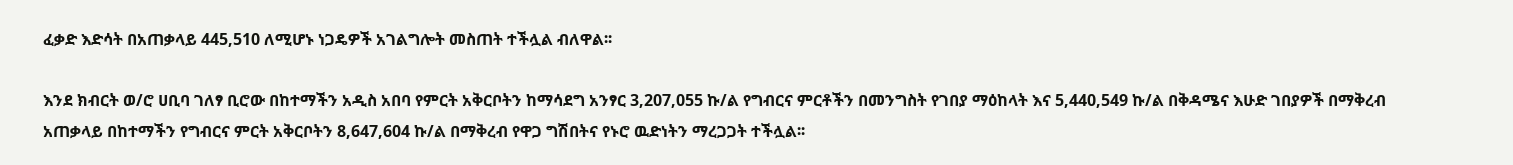ፈቃድ እድሳት በአጠቃላይ 445,510 ለሚሆኑ ነጋዴዎች አገልግሎት መስጠት ተችሏል ብለዋል፡፡

እንደ ክብርት ወ/ሮ ሀቢባ ገለፃ ቢሮው በከተማችን አዲስ አበባ የምርት አቅርቦትን ከማሳደግ አንፃር 3,207,055 ኩ/ል የግብርና ምርቶችን በመንግስት የገበያ ማዕከላት እና 5,440,549 ኩ/ል በቅዳሜና እሁድ ገበያዎች በማቅረብ አጠቃላይ በከተማችን የግብርና ምርት አቅርቦትን 8,647,604 ኩ/ል በማቅረብ የዋጋ ግሽበትና የኑሮ ዉድነትን ማረጋጋት ተችሏል፡፡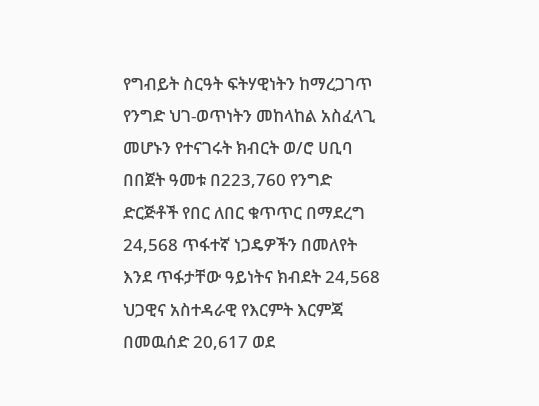የግብይት ስርዓት ፍትሃዊነትን ከማረጋገጥ የንግድ ህገ-ወጥነትን መከላከል አስፈላጊ መሆኑን የተናገሩት ክብርት ወ/ሮ ሀቢባ በበጀት ዓመቱ በ223,760 የንግድ ድርጅቶች የበር ለበር ቁጥጥር በማደረግ 24,568 ጥፋተኛ ነጋዴዎችን በመለየት እንደ ጥፋታቸው ዓይነትና ክብደት 24,568 ህጋዊና አስተዳራዊ የእርምት እርምጃ በመዉሰድ 20,617 ወደ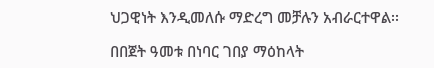ህጋዊነት እንዲመለሱ ማድረግ መቻሉን አብራርተዋል፡፡

በበጀት ዓመቱ በነባር ገበያ ማዕከላት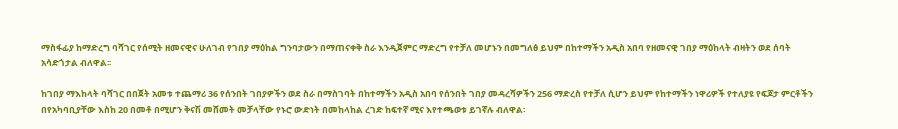ማስፋፊያ ከማድረግ ባሻገር የሰሚት ዘመናዊና ሁለገብ የገበያ ማዕከል ግንባታውን በማጠናቀቅ ስራ እንዲጀምር ማድረግ የተቻለ መሆኑን በመግለፅ ይህም በከተማችን አዲስ አበባ የዘመናዊ ገበያ ማዕከላት ብዛትን ወደ ሰባት አሳድጎታል ብለዋል፡፡

ከገበያ ማእከላት ባሻገር በበጀት አመቱ ተጨማሪ 36 የሰንበት ገበያዎችን ወደ ስራ በማስገባት በከተማችን አዲስ አበባ የሰንበት ገበያ መዳረሻዎችን 256 ማድረስ የተቻለ ሲሆን ይህም የከተማችን ነዋሪዎች የተለያዩ የፍጆታ ምርቶችን በየአካባቢያቸው እስከ 20 በመቶ በሚሆን ቅናሽ መሸመት መቻላቸው የኑሮ ውድነት በመከላከል ረገድ ከፍተኛ ሚና እየተጫወቱ ይገኛሉ ብለዋል፡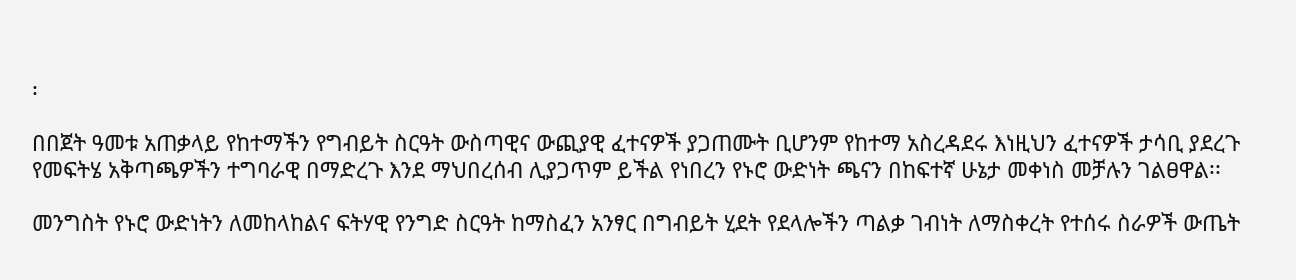፡

በበጀት ዓመቱ አጠቃላይ የከተማችን የግብይት ስርዓት ውስጣዊና ውጪያዊ ፈተናዎች ያጋጠሙት ቢሆንም የከተማ አስረዳደሩ እነዚህን ፈተናዎች ታሳቢ ያደረጉ የመፍትሄ አቅጣጫዎችን ተግባራዊ በማድረጉ እንደ ማህበረሰብ ሊያጋጥም ይችል የነበረን የኑሮ ውድነት ጫናን በከፍተኛ ሁኔታ መቀነስ መቻሉን ገልፀዋል፡፡

መንግስት የኑሮ ውድነትን ለመከላከልና ፍትሃዊ የንግድ ስርዓት ከማስፈን አንፃር በግብይት ሂደት የደላሎችን ጣልቃ ገብነት ለማስቀረት የተሰሩ ስራዎች ውጤት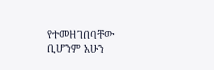የተመዘገበባቸው ቢሆንም አሁን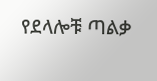የደላሎቹ ጣልቃ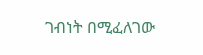ገብነት በሚፈለገው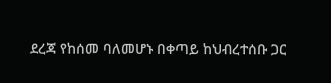ደረጃ የከሰመ ባለመሆኑ በቀጣይ ከህብረተሰቡ ጋር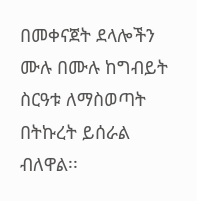በመቀናጀት ደላሎችን ሙሉ በሙሉ ከግብይት ስርዓቱ ለማስወጣት በትኩረት ይሰራል ብለዋል፡፡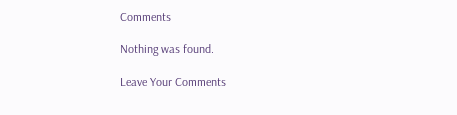Comments

Nothing was found.

Leave Your Comments